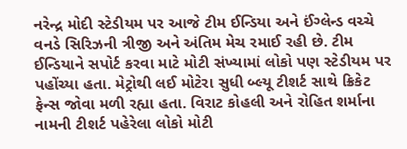નરેન્દ્ર મોદી સ્ટેડીયમ પર આજે ટીમ ઈન્ડિયા અને ઈંગ્લેન્ડ વચ્ચે વનડે સિરિઝની ત્રીજી અને અંતિમ મેચ રમાઈ રહી છે. ટીમ ઈન્ડિયાને સપોર્ટ કરવા માટે મોટી સંખ્યામાં લોકો પણ સ્ટેડીયમ પર પહોંચ્યા હતા. મેટ્રોથી લઈ મોટેરા સુધી બ્લ્યૂ ટીશર્ટ સાથે ક્રિકેટ ફેન્સ જોવા મળી રહ્યા હતા. વિરાટ કોહલી અને રોહિત શર્માના નામની ટીશર્ટ પહેરેલા લોકો મોટી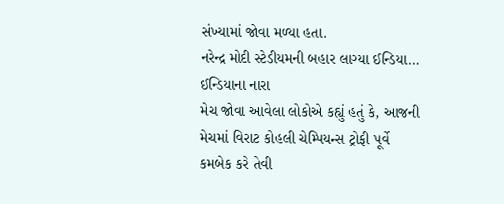સંખ્યામાં જોવા મળ્યા હતા.
નરેન્દ્ર મોદી સ્ટેડીયમની બહાર લાગ્યા ઈન્ડિયા… ઈન્ડિયાના નારા
મેચ જોવા આવેલા લોકોએ કહ્યું હતું કે, આજની મેચમાં વિરાટ કોહલી ચેમ્પિયન્સ ટ્રોફી પૂર્વે કમબેક કરે તેવી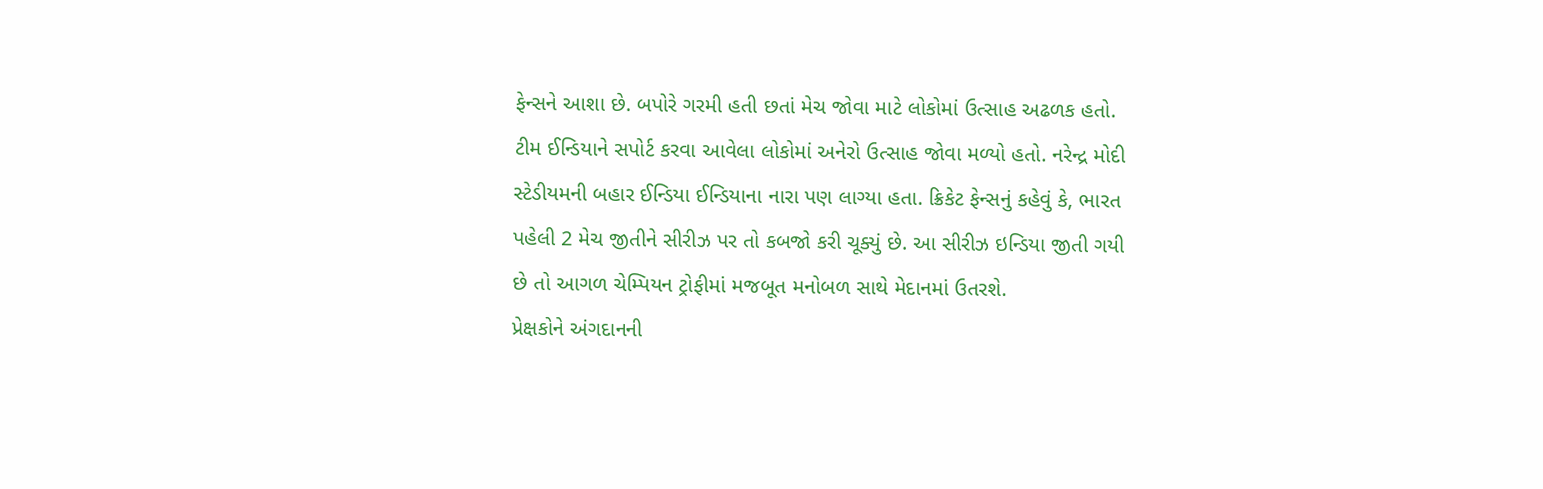ફેન્સને આશા છે. બપોરે ગરમી હતી છતાં મેચ જોવા માટે લોકોમાં ઉત્સાહ અઢળક હતો. ટીમ ઈન્ડિયાને સપોર્ટ કરવા આવેલા લોકોમાં અનેરો ઉત્સાહ જોવા મળ્યો હતો. નરેન્દ્ર મોદી સ્ટેડીયમની બહાર ઈન્ડિયા ઈન્ડિયાના નારા પણ લાગ્યા હતા. ક્રિકેટ ફેન્સનું કહેવું કે, ભારત પહેલી 2 મેચ જીતીને સીરીઝ પર તો કબજો કરી ચૂક્યું છે. આ સીરીઝ ઇન્ડિયા જીતી ગયી છે તો આગળ ચેમ્પિયન ટ્રોફીમાં મજબૂત મનોબળ સાથે મેદાનમાં ઉતરશે.
પ્રેક્ષકોને અંગદાનની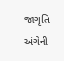જાગૃતિ અંગેની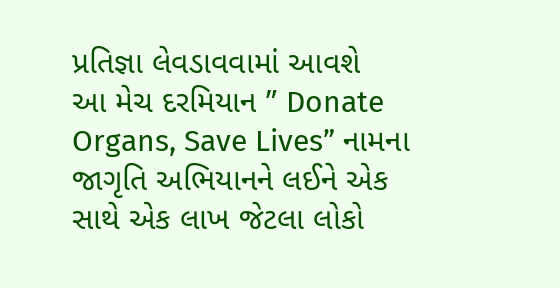પ્રતિજ્ઞા લેવડાવવામાં આવશે
આ મેચ દરમિયાન ” Donate Organs, Save Lives” નામના જાગૃતિ અભિયાનને લઈને એક સાથે એક લાખ જેટલા લોકો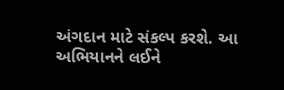અંગદાન માટે સંકલ્પ કરશે. આ અભિયાનને લઈને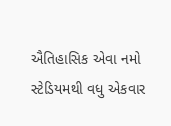ઐતિહાસિક એવા નમો સ્ટેડિયમથી વધુ એકવાર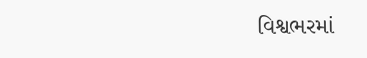વિશ્વભરમાં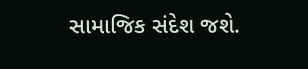સામાજિક સંદેશ જશે.